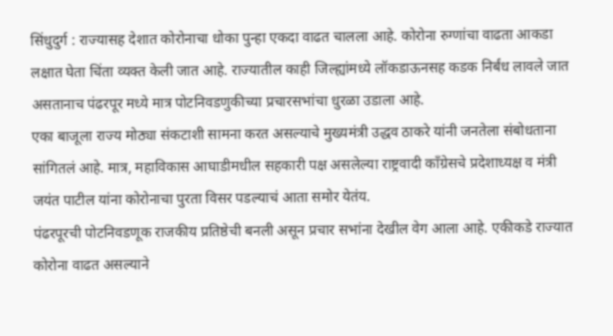सिंधुदुर्ग : राज्यासह देशात कोरोनाचा धोका पुन्हा एकदा वाढत चालला आहे. कोरोना रुग्णांचा वाढता आकडा लक्षात घेता चिंता व्यक्त केली जात आहे. राज्यातील काही जिल्ह्यांमध्ये लॉकडाऊनसह कडक निर्बंध लावले जात असतानाच पंढरपूर मध्ये मात्र पोटनिवडणुकीच्या प्रचारसभांचा धुरळा उडाला आहे.
एका बाजूला राज्य मोठ्या संकटाशी सामना करत असल्याचे मुख्यमंत्री उद्धव ठाकरे यांनी जनतेला संबोधताना सांगितलं आहे. मात्र, महाविकास आघाडीमधील सहकारी पक्ष असलेल्या राष्ट्रवादी काँग्रेसचे प्रदेशाध्यक्ष व मंत्री जयंत पाटील यांना कोरोनाचा पुरता विसर पडल्याचं आता समोर येतंय.
पंढरपूरची पोटनिवडणूक राजकीय प्रतिष्ठेची बनली असून प्रचार सभांना देखील वेग आला आहे. एकीकडे राज्यात कोरोना वाढत असल्याने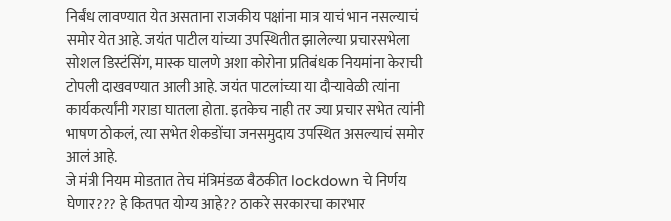निर्बंध लावण्यात येत असताना राजकीय पक्षांना मात्र याचं भान नसल्याचं समोर येत आहे. जयंत पाटील यांच्या उपस्थितीत झालेल्या प्रचारसभेला सोशल डिस्टंसिंग, मास्क घालणे अशा कोरोना प्रतिबंधक नियमांना केराची टोपली दाखवण्यात आली आहे. जयंत पाटलांच्या या दौऱ्यावेळी त्यांना कार्यकर्त्यांनी गराडा घातला होता. इतकेच नाही तर ज्या प्रचार सभेत त्यांनी भाषण ठोकलं, त्या सभेत शेकडोंचा जनसमुदाय उपस्थित असल्याचं समोर आलं आहे.
जे मंत्री नियम मोडतात तेच मंत्रिमंडळ बैठकीत lockdown चे निर्णय घेणार??? हे कितपत योग्य आहे?? ठाकरे सरकारचा कारभार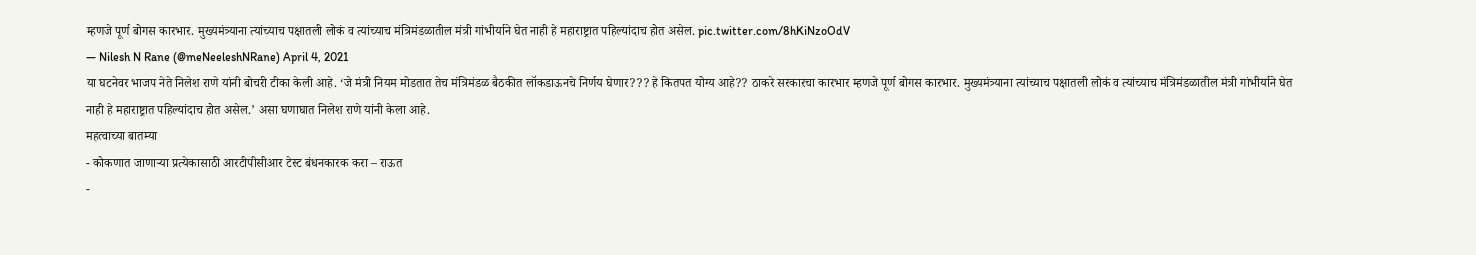म्हणजे पूर्ण बोगस कारभार. मुख्यमंत्र्याना त्यांच्याच पक्षातली लोकं व त्यांच्याच मंत्रिमंडळातील मंत्री गांभीर्याने घेत नाही हे महाराष्ट्रात पहिल्यांदाच होत असेल. pic.twitter.com/8hKiNzoOdV
— Nilesh N Rane (@meNeeleshNRane) April 4, 2021
या घटनेवर भाजप नेते निलेश राणे यांनी बोचरी टीका केली आहे. ‘जे मंत्री नियम मोडतात तेच मंत्रिमंडळ बैठकीत लॉकडाऊनचे निर्णय घेणार??? हे कितपत योग्य आहे?? ठाकरे सरकारचा कारभार म्हणजे पूर्ण बोगस कारभार. मुख्यमंत्र्याना त्यांच्याच पक्षातली लोकं व त्यांच्याच मंत्रिमंडळातील मंत्री गांभीर्याने घेत नाही हे महाराष्ट्रात पहिल्यांदाच होत असेल.’ असा घणाघात निलेश राणे यांनी केला आहे.
महत्वाच्या बातम्या
- कोकणात जाणाऱ्या प्रत्येकासाठी आरटीपीसीआर टेस्ट बंधनकारक करा – राऊत
-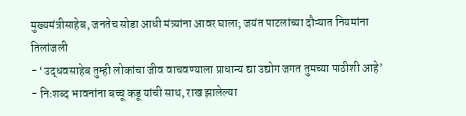मुख्यमंत्रीसाहेब, जनतेच सोडा आधी मंत्र्यांना आवर घाला; जयंत पाटलांच्या दौऱ्यात नियमांना तिलांजली
- ‘उद्धवसाहेब तुम्ही लोकांचा जीव वाचवण्याला प्राधान्य द्या उद्योग जगत तुमच्या पाठीशी आहे’
- निःशब्द भावनांना बच्चू कडू यांची साथ, राख झालेल्या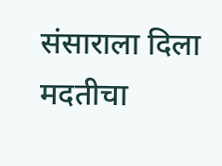संसाराला दिला मदतीचा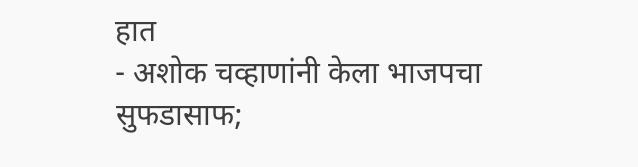हात
- अशोक चव्हाणांनी केला भाजपचा सुफडासाफ;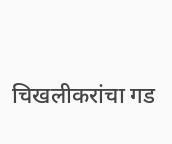चिखलीकरांचा गड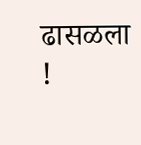ढासळला !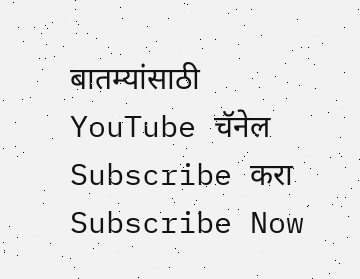बातम्यांसाठी YouTube चॅनेल Subscribe करा
Subscribe Now